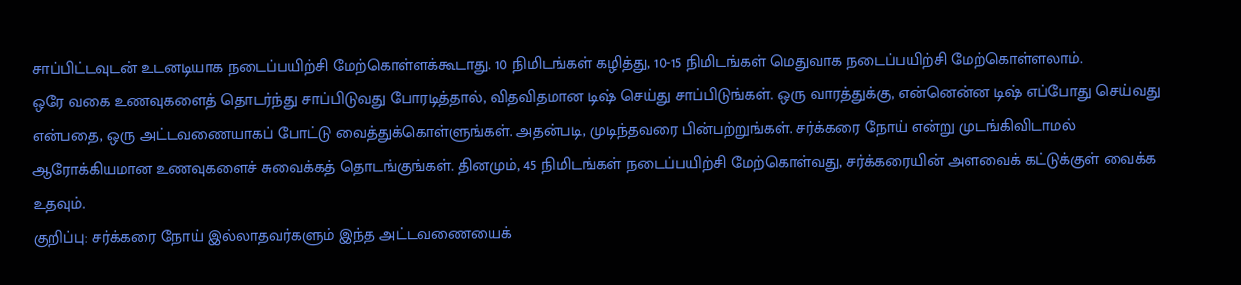சாப்பிட்டவுடன் உடனடியாக நடைப்பயிற்சி மேற்கொள்ளக்கூடாது. 10 நிமிடங்கள் கழித்து, 10-15 நிமிடங்கள் மெதுவாக நடைப்பயிற்சி மேற்கொள்ளலாம்.
ஒரே வகை உணவுகளைத் தொடர்ந்து சாப்பிடுவது போரடித்தால், விதவிதமான டிஷ் செய்து சாப்பிடுங்கள். ஒரு வாரத்துக்கு, என்னென்ன டிஷ் எப்போது செய்வது என்பதை, ஒரு அட்டவணையாகப் போட்டு வைத்துக்கொள்ளுங்கள். அதன்படி, முடிந்தவரை பின்பற்றுங்கள். சர்க்கரை நோய் என்று முடங்கிவிடாமல் ஆரோக்கியமான உணவுகளைச் சுவைக்கத் தொடங்குங்கள். தினமும், 45 நிமிடங்கள் நடைப்பயிற்சி மேற்கொள்வது, சர்க்கரையின் அளவைக் கட்டுக்குள் வைக்க உதவும்.
குறிப்பு: சர்க்கரை நோய் இல்லாதவர்களும் இந்த அட்டவணையைக்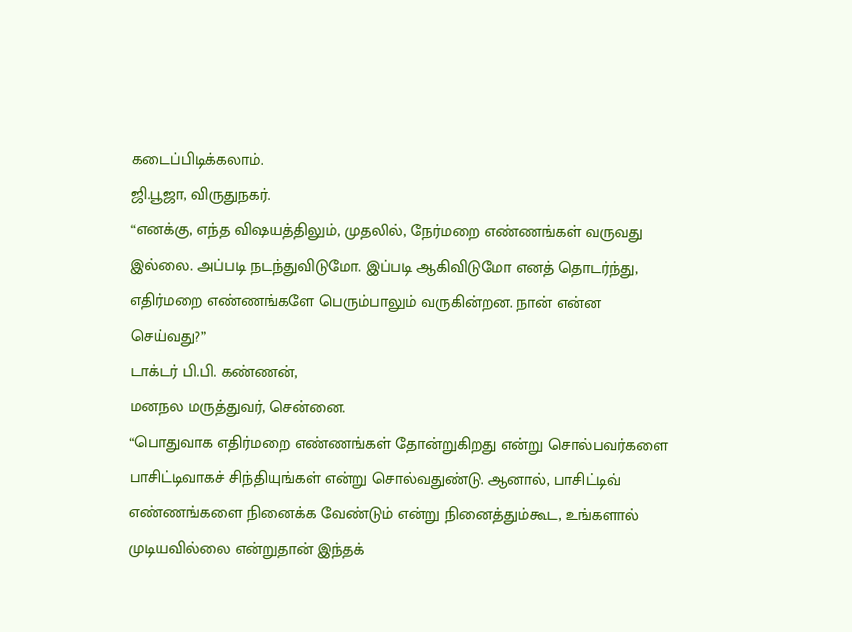கடைப்பிடிக்கலாம்.
ஜி.பூஜா, விருதுநகர்.
“எனக்கு, எந்த விஷயத்திலும், முதலில், நேர்மறை எண்ணங்கள் வருவது இல்லை. அப்படி நடந்துவிடுமோ. இப்படி ஆகிவிடுமோ எனத் தொடர்ந்து, எதிர்மறை எண்ணங்களே பெரும்பாலும் வருகின்றன. நான் என்ன செய்வது?”
டாக்டர் பி.பி. கண்ணன்,
மனநல மருத்துவர், சென்னை.
“பொதுவாக எதிர்மறை எண்ணங்கள் தோன்றுகிறது என்று சொல்பவர்களை பாசிட்டிவாகச் சிந்தியுங்கள் என்று சொல்வதுண்டு. ஆனால், பாசிட்டிவ் எண்ணங்களை நினைக்க வேண்டும் என்று நினைத்தும்கூட, உங்களால் முடியவில்லை என்றுதான் இந்தக்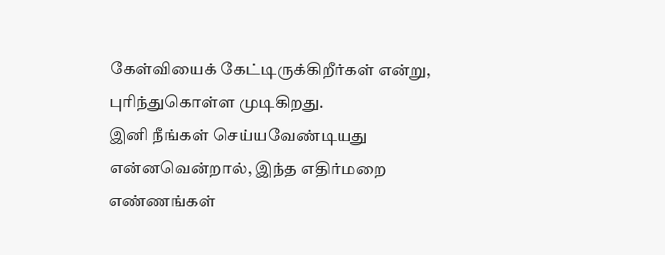கேள்வியைக் கேட்டிருக்கிறீர்கள் என்று, புரிந்துகொள்ள முடிகிறது.
இனி நீங்கள் செய்யவேண்டியது என்னவென்றால், இந்த எதிர்மறை எண்ணங்கள்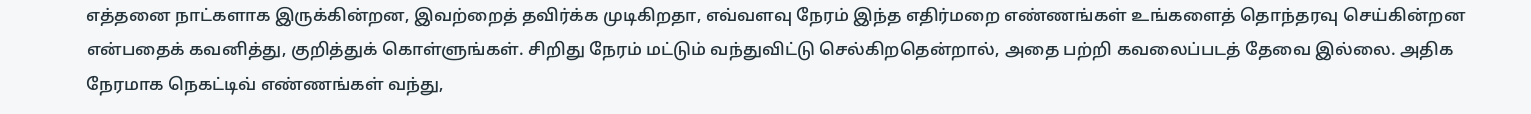எத்தனை நாட்களாக இருக்கின்றன, இவற்றைத் தவிர்க்க முடிகிறதா, எவ்வளவு நேரம் இந்த எதிர்மறை எண்ணங்கள் உங்களைத் தொந்தரவு செய்கின்றன என்பதைக் கவனித்து, குறித்துக் கொள்ளுங்கள். சிறிது நேரம் மட்டும் வந்துவிட்டு செல்கிறதென்றால், அதை பற்றி கவலைப்படத் தேவை இல்லை. அதிக நேரமாக நெகட்டிவ் எண்ணங்கள் வந்து,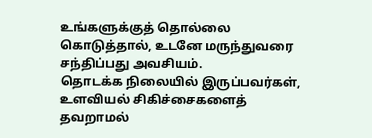உங்களுக்குத் தொல்லை கொடுத்தால், உடனே மருந்துவரை சந்திப்பது அவசியம்.
தொடக்க நிலையில் இருப்பவர்கள், உளவியல் சிகிச்சைகளைத் தவறாமல்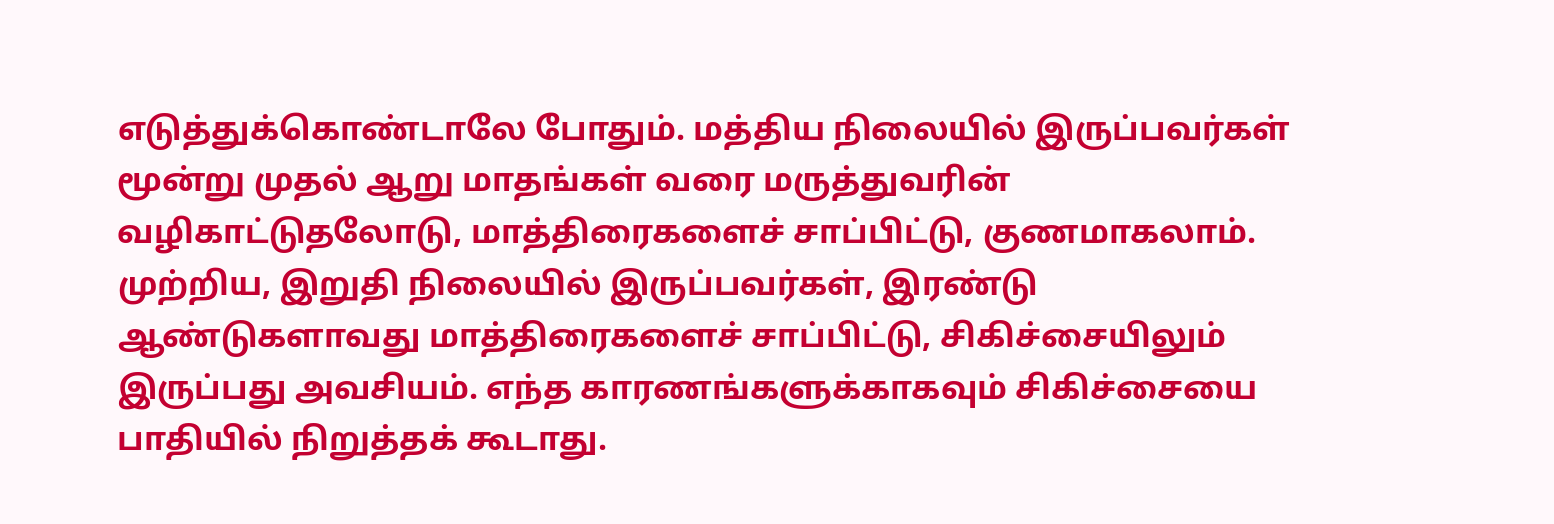எடுத்துக்கொண்டாலே போதும். மத்திய நிலையில் இருப்பவர்கள் மூன்று முதல் ஆறு மாதங்கள் வரை மருத்துவரின் வழிகாட்டுதலோடு, மாத்திரைகளைச் சாப்பிட்டு, குணமாகலாம். முற்றிய, இறுதி நிலையில் இருப்பவர்கள், இரண்டு ஆண்டுகளாவது மாத்திரைகளைச் சாப்பிட்டு, சிகிச்சையிலும் இருப்பது அவசியம். எந்த காரணங்களுக்காகவும் சிகிச்சையை பாதியில் நிறுத்தக் கூடாது.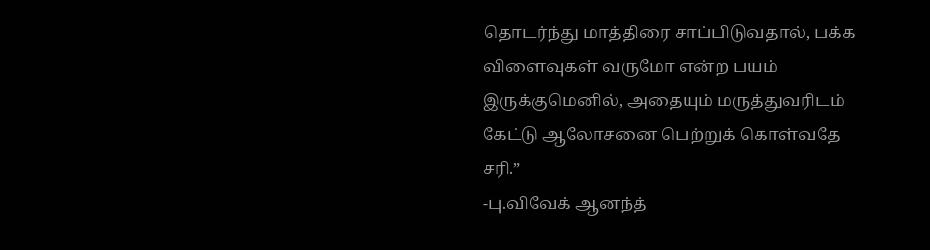தொடர்ந்து மாத்திரை சாப்பிடுவதால், பக்க விளைவுகள் வருமோ என்ற பயம் இருக்குமெனில், அதையும் மருத்துவரிடம் கேட்டு ஆலோசனை பெற்றுக் கொள்வதே சரி.”
-பு.விவேக் ஆனந்த்